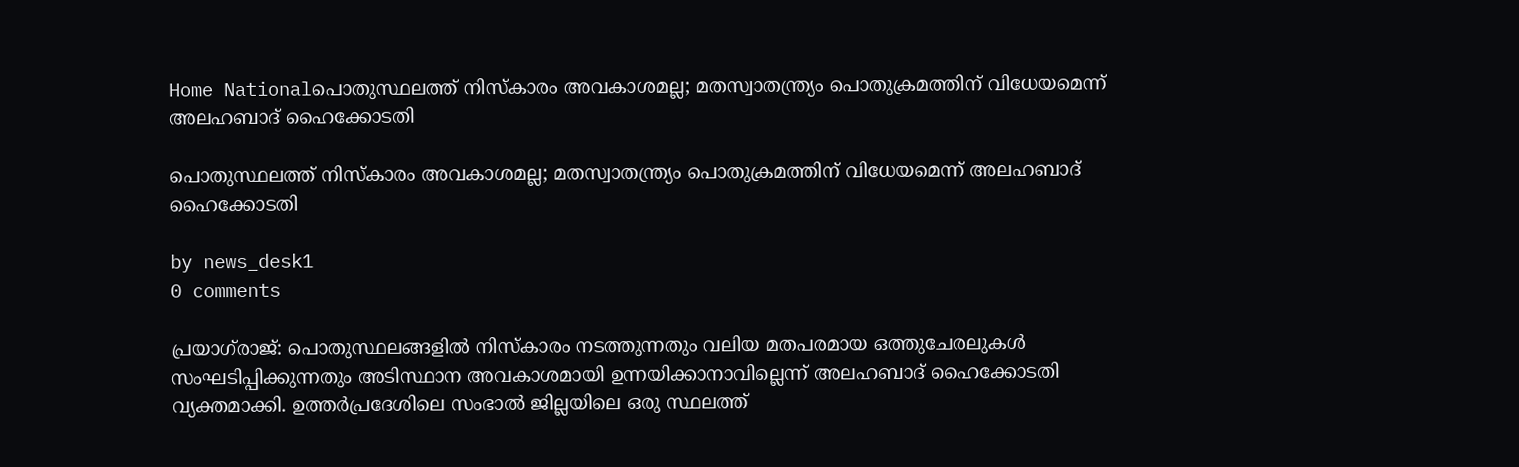Home Nationalപൊതുസ്ഥലത്ത് നിസ്‌കാരം അവകാശമല്ല; മതസ്വാതന്ത്ര്യം പൊതുക്രമത്തിന് വിധേയമെന്ന് അലഹബാദ് ഹൈക്കോടതി

പൊതുസ്ഥലത്ത് നിസ്‌കാരം അവകാശമല്ല; മതസ്വാതന്ത്ര്യം പൊതുക്രമത്തിന് വിധേയമെന്ന് അലഹബാദ് ഹൈക്കോടതി

by news_desk1
0 comments

പ്രയാഗ്‌രാജ്: പൊതുസ്ഥലങ്ങളിൽ നിസ്‌കാരം നടത്തുന്നതും വലിയ മതപരമായ ഒത്തുചേരലുകൾ സംഘടിപ്പിക്കുന്നതും അടിസ്ഥാന അവകാശമായി ഉന്നയിക്കാനാവില്ലെന്ന് അലഹബാദ് ഹൈക്കോടതി വ്യക്തമാക്കി. ഉത്തർപ്രദേശിലെ സംഭാൽ ജില്ലയിലെ ഒരു സ്ഥലത്ത്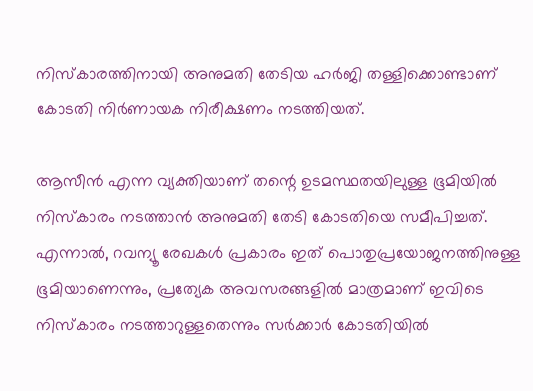നിസ്‌കാരത്തിനായി അനുമതി തേടിയ ഹർജി തള്ളിക്കൊണ്ടാണ് കോടതി നിർണായക നിരീക്ഷണം നടത്തിയത്.

ആസീൻ എന്ന വ്യക്തിയാണ് തന്റെ ഉടമസ്ഥതയിലുള്ള ഭൂമിയിൽ നിസ്‌കാരം നടത്താൻ അനുമതി തേടി കോടതിയെ സമീപിച്ചത്. എന്നാൽ, റവന്യൂ രേഖകൾ പ്രകാരം ഇത് പൊതുപ്രയോജനത്തിനുള്ള ഭൂമിയാണെന്നും, പ്രത്യേക അവസരങ്ങളിൽ മാത്രമാണ് ഇവിടെ നിസ്‌കാരം നടത്താറുള്ളതെന്നും സർക്കാർ കോടതിയിൽ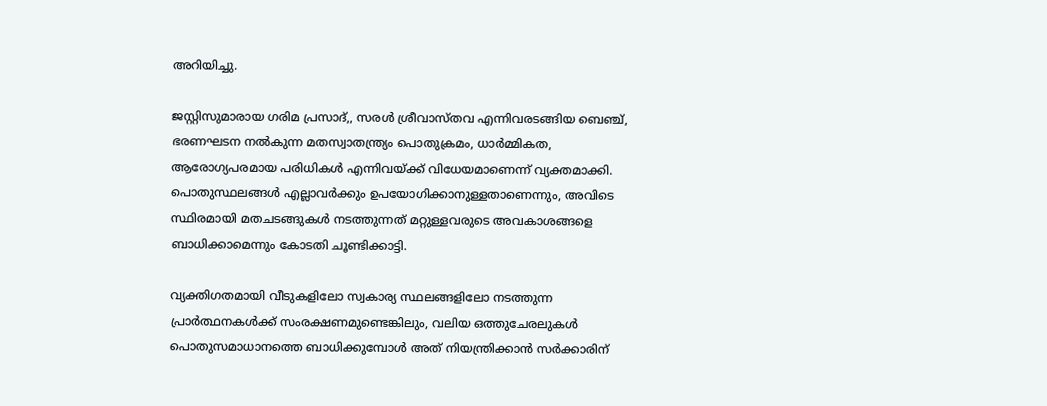അറിയിച്ചു.

ജസ്റ്റിസുമാരായ ഗരിമ പ്രസാദ്,, സരൾ ശ്രീവാസ്തവ എന്നിവരടങ്ങിയ ബെഞ്ച്, ഭരണഘടന നൽകുന്ന മതസ്വാതന്ത്ര്യം പൊതുക്രമം, ധാർമ്മികത, ആരോഗ്യപരമായ പരിധികൾ എന്നിവയ്ക്ക് വിധേയമാണെന്ന് വ്യക്തമാക്കി. പൊതുസ്ഥലങ്ങൾ എല്ലാവർക്കും ഉപയോഗിക്കാനുള്ളതാണെന്നും, അവിടെ സ്ഥിരമായി മതചടങ്ങുകൾ നടത്തുന്നത് മറ്റുള്ളവരുടെ അവകാശങ്ങളെ ബാധിക്കാമെന്നും കോടതി ചൂണ്ടിക്കാട്ടി.

വ്യക്തിഗതമായി വീടുകളിലോ സ്വകാര്യ സ്ഥലങ്ങളിലോ നടത്തുന്ന പ്രാർത്ഥനകൾക്ക് സംരക്ഷണമുണ്ടെങ്കിലും, വലിയ ഒത്തുചേരലുകൾ പൊതുസമാധാനത്തെ ബാധിക്കുമ്പോൾ അത് നിയന്ത്രിക്കാൻ സർക്കാരിന്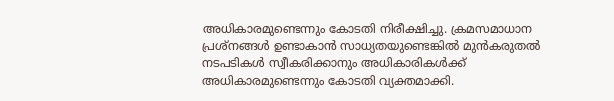അധികാരമുണ്ടെന്നും കോടതി നിരീക്ഷിച്ചു. ക്രമസമാധാന പ്രശ്നങ്ങൾ ഉണ്ടാകാൻ സാധ്യതയുണ്ടെങ്കിൽ മുൻകരുതൽ നടപടികൾ സ്വീകരിക്കാനും അധികാരികൾക്ക് അധികാരമുണ്ടെന്നും കോടതി വ്യക്തമാക്കി.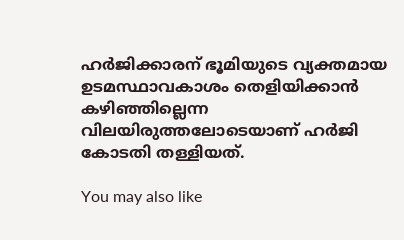ഹർജിക്കാരന് ഭൂമിയുടെ വ്യക്തമായ ഉടമസ്ഥാവകാശം തെളിയിക്കാൻ കഴിഞ്ഞില്ലെന്ന വിലയിരുത്തലോടെയാണ് ഹർജി കോടതി തള്ളിയത്.

You may also like